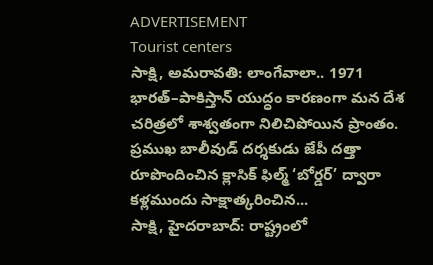ADVERTISEMENT
Tourist centers
సాక్షి, అమరావతి: లాంగేవాలా.. 1971 భారత్–పాకిస్తాన్ యుద్ధం కారణంగా మన దేశ చరిత్రలో శాశ్వతంగా నిలిచిపోయిన ప్రాంతం. ప్రముఖ బాలీవుడ్ దర్శకుడు జేపీ దత్తా రూపొందించిన క్లాసిక్ ఫిల్మ్ ‘బోర్డర్’ ద్వారా కళ్లముందు సాక్షాత్కరించిన...
సాక్షి, హైదరాబాద్: రాష్ట్రంలో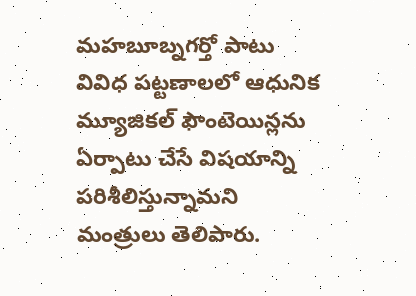మహబూబ్నగర్తో పాటు వివిధ పట్టణాలలో ఆధునిక మ్యూజికల్ ఫౌంటెయిన్లను ఏర్పాటు చేసే విషయాన్ని పరిశీలిస్తున్నామని మంత్రులు తెలిపారు.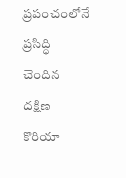ప్రపంచంలోనే ప్రసిద్ధి చెందిన దక్షిణ కొరియా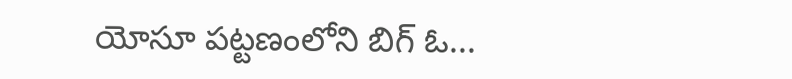యోసూ పట్టణంలోని బిగ్ ఓ...